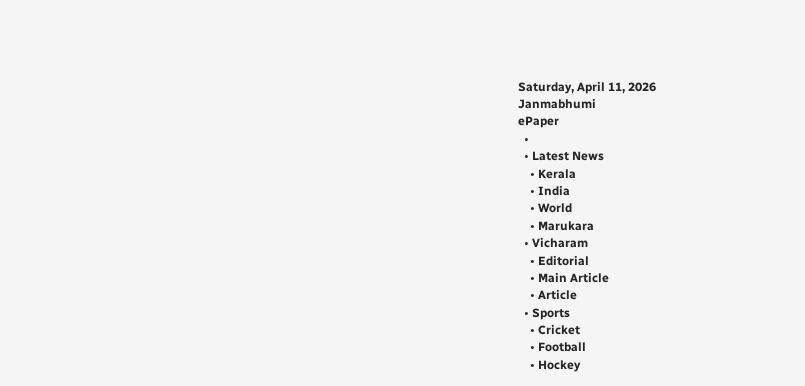Saturday, April 11, 2026
Janmabhumi
ePaper
  •
  • Latest News
    • Kerala
    • India
    • World
    • Marukara
  • Vicharam
    • Editorial
    • Main Article
    • Article
  • Sports
    • Cricket
    • Football
    • Hockey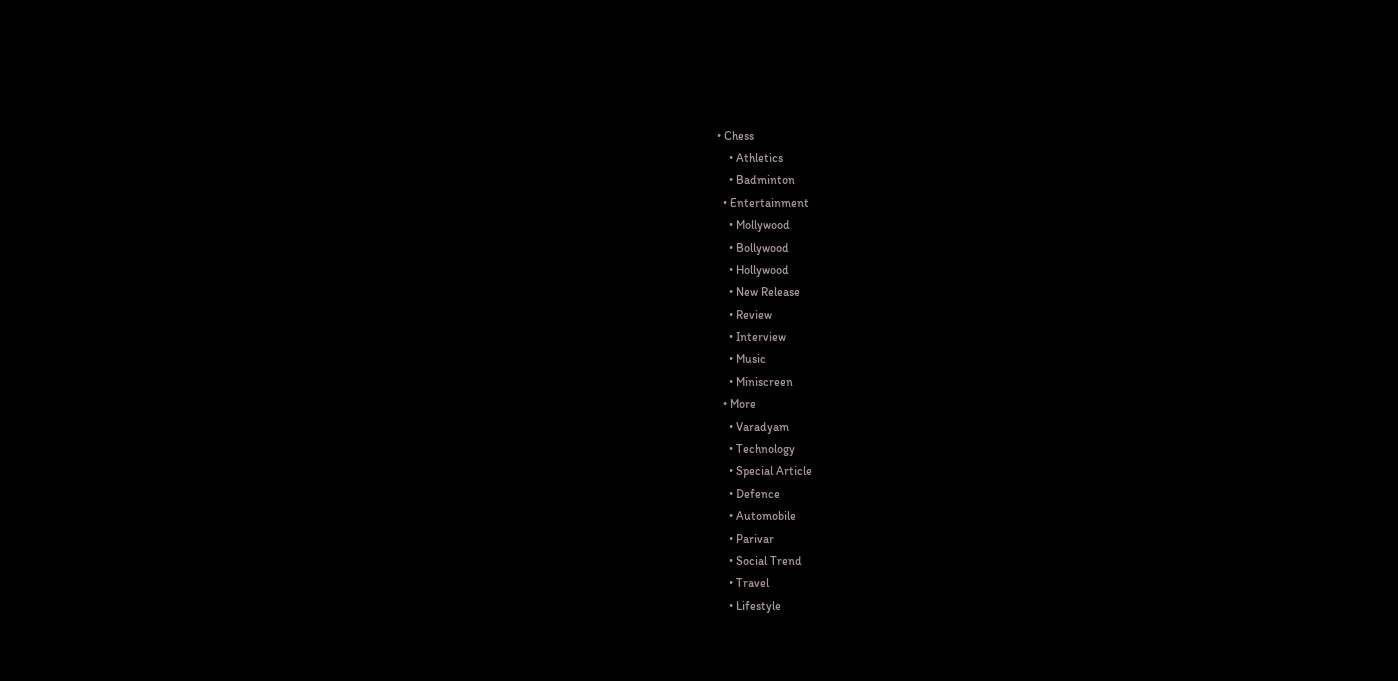• Chess
    • Athletics
    • Badminton
  • Entertainment
    • Mollywood
    • Bollywood
    • Hollywood
    • New Release
    • Review
    • Interview
    • Music
    • Miniscreen
  • More
    • Varadyam
    • Technology
    • Special Article
    • Defence
    • Automobile
    • Parivar
    • Social Trend
    • Travel
    • Lifestyle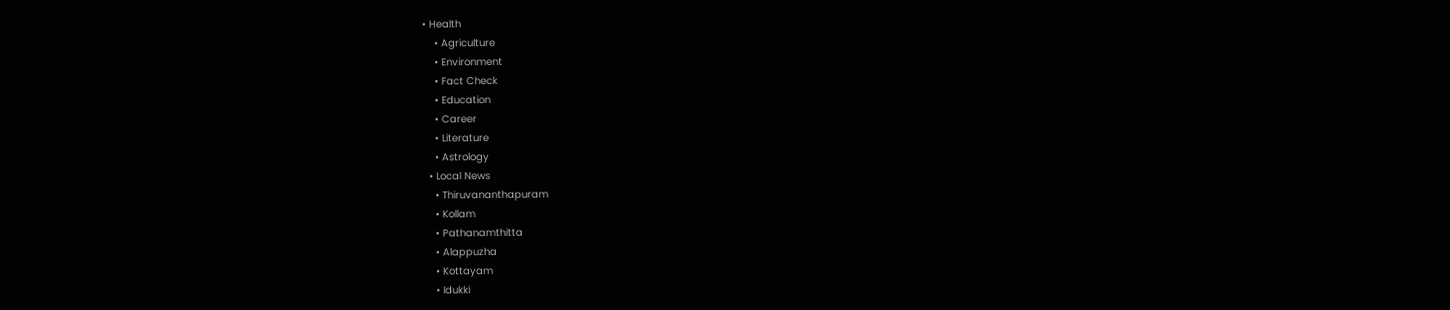• Health
    • Agriculture
    • Environment
    • Fact Check
    • Education
    • Career
    • Literature
    • Astrology
  • Local News
    • Thiruvananthapuram
    • Kollam
    • Pathanamthitta
    • Alappuzha
    • Kottayam
    • Idukki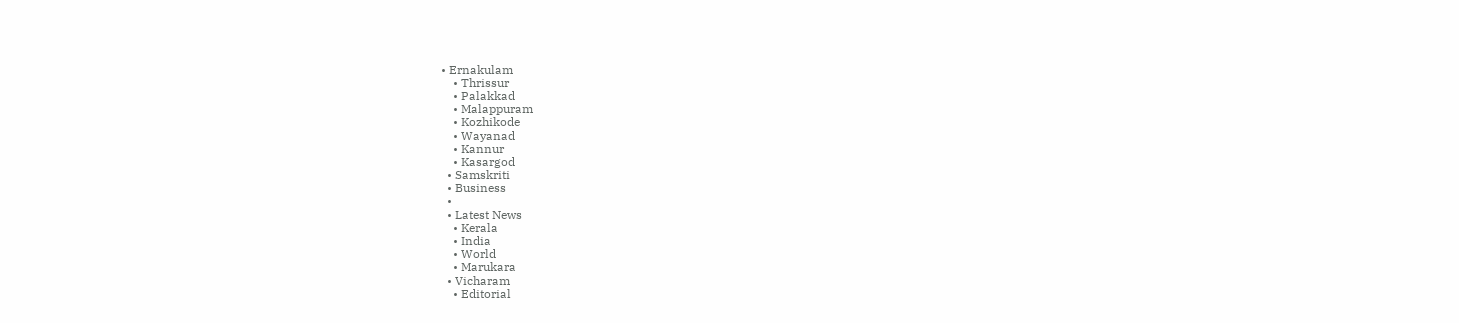• Ernakulam
    • Thrissur
    • Palakkad
    • Malappuram
    • Kozhikode
    • Wayanad
    • Kannur
    • Kasargod
  • Samskriti
  • Business
  •
  • Latest News
    • Kerala
    • India
    • World
    • Marukara
  • Vicharam
    • Editorial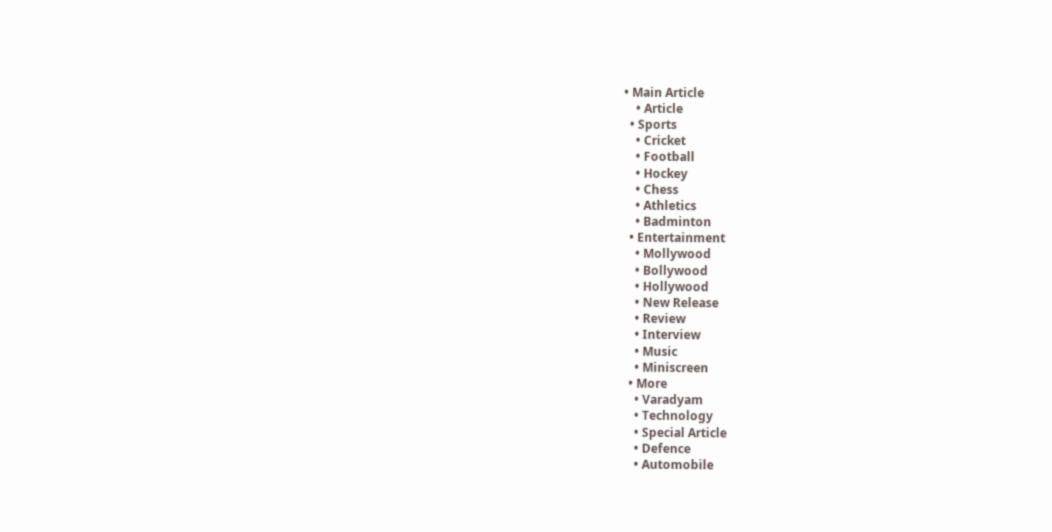• Main Article
    • Article
  • Sports
    • Cricket
    • Football
    • Hockey
    • Chess
    • Athletics
    • Badminton
  • Entertainment
    • Mollywood
    • Bollywood
    • Hollywood
    • New Release
    • Review
    • Interview
    • Music
    • Miniscreen
  • More
    • Varadyam
    • Technology
    • Special Article
    • Defence
    • Automobile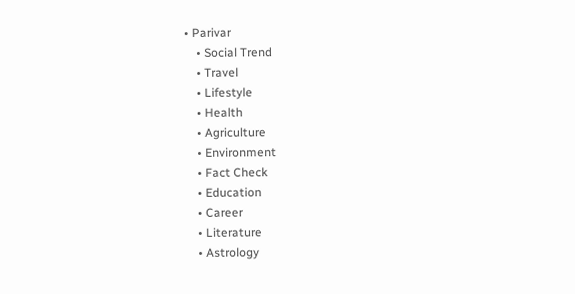• Parivar
    • Social Trend
    • Travel
    • Lifestyle
    • Health
    • Agriculture
    • Environment
    • Fact Check
    • Education
    • Career
    • Literature
    • Astrology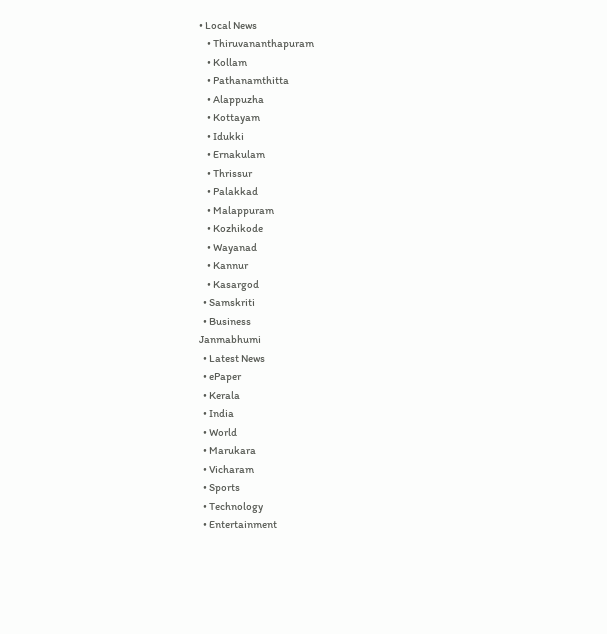• Local News
    • Thiruvananthapuram
    • Kollam
    • Pathanamthitta
    • Alappuzha
    • Kottayam
    • Idukki
    • Ernakulam
    • Thrissur
    • Palakkad
    • Malappuram
    • Kozhikode
    • Wayanad
    • Kannur
    • Kasargod
  • Samskriti
  • Business
Janmabhumi
  • Latest News
  • ePaper
  • Kerala
  • India
  • World
  • Marukara
  • Vicharam
  • Sports
  • Technology
  • Entertainment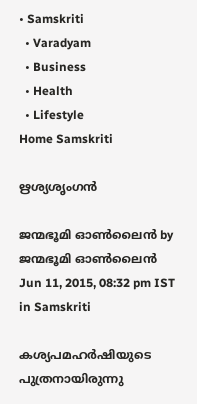• Samskriti
  • Varadyam
  • Business
  • Health
  • Lifestyle
Home Samskriti

ഋശ്യശൃംഗന്‍

ജന്മഭൂമി ഓണ്‍ലൈന്‍ by ജന്മഭൂമി ഓണ്‍ലൈന്‍
Jun 11, 2015, 08:32 pm IST
in Samskriti

കശ്യപമഹര്‍ഷിയുടെ പുത്രനായിരുന്നു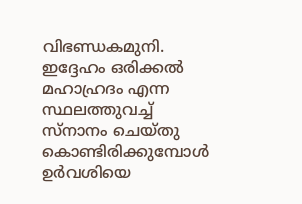വിഭണ്ഡകമുനി. ഇദ്ദേഹം ഒരിക്കല്‍ മഹാഹ്രദം എന്ന സ്ഥലത്തുവച്ച്  സ്‌നാനം ചെയ്തു കൊണ്ടിരിക്കുമ്പോള്‍ ഉര്‍വശിയെ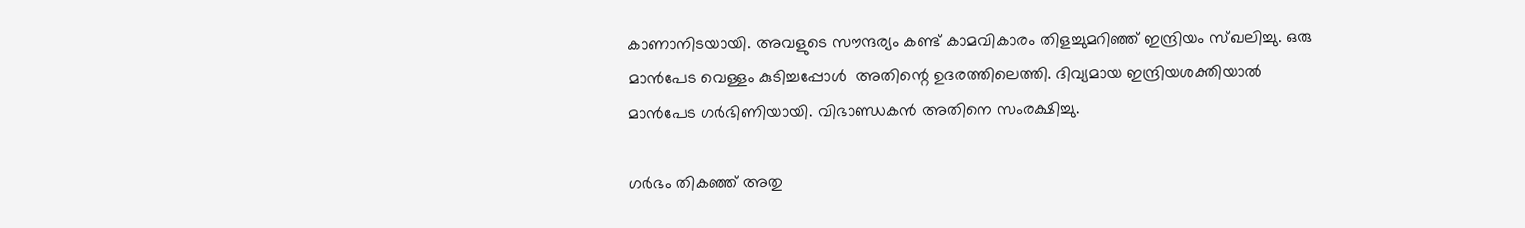കാണാനിടയായി. അവളുടെ സൗന്ദര്യം കണ്ട് കാമവികാരം തിളച്ചുമറിഞ്ഞ് ഇന്ദ്രിയം സ്ഖലിച്ചു. ഒരു മാന്‍പേട വെള്ളം കുടിച്ചപ്പോള്‍  അതിന്റെ ഉദരത്തിലെത്തി. ദിവ്യമായ ഇന്ദ്രിയശക്തിയാല്‍ മാന്‍പേട ഗര്‍ഭിണിയായി. വിഭാണ്ഡകന്‍ അതിനെ സംരക്ഷിച്ചു.

ഗര്‍ഭം തികഞ്ഞ് അതു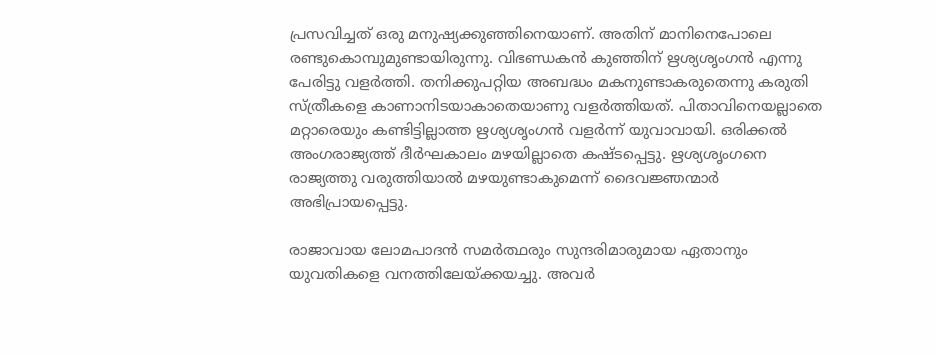പ്രസവിച്ചത് ഒരു മനുഷ്യക്കുഞ്ഞിനെയാണ്. അതിന് മാനിനെപോലെ രണ്ടുകൊമ്പുമുണ്ടായിരുന്നു. വിഭണ്ഡകന്‍ കുഞ്ഞിന് ഋശ്യശൃംഗന്‍ എന്നു പേരിട്ടു വളര്‍ത്തി. തനിക്കുപറ്റിയ അബദ്ധം മകനുണ്ടാകരുതെന്നു കരുതി സ്ത്രീകളെ കാണാനിടയാകാതെയാണു വളര്‍ത്തിയത്. പിതാവിനെയല്ലാതെ മറ്റാരെയും കണ്ടിട്ടില്ലാത്ത ഋശ്യശൃംഗന്‍ വളര്‍ന്ന് യുവാവായി. ഒരിക്കല്‍ അംഗരാജ്യത്ത് ദീര്‍ഘകാലം മഴയില്ലാതെ കഷ്ടപ്പെട്ടു. ഋശ്യശൃംഗനെ രാജ്യത്തു വരുത്തിയാല്‍ മഴയുണ്ടാകുമെന്ന് ദൈവജ്ഞന്മാര്‍ അഭിപ്രായപ്പെട്ടു.

രാജാവായ ലോമപാദന്‍ സമര്‍ത്ഥരും സുന്ദരിമാരുമായ ഏതാനും യുവതികളെ വനത്തിലേയ്‌ക്കയച്ചു. അവര്‍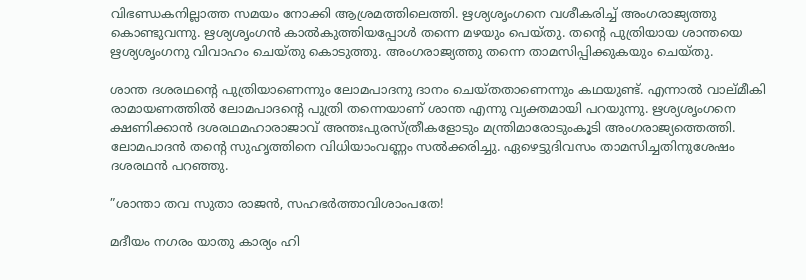വിഭണ്ഡകനില്ലാത്ത സമയം നോക്കി ആശ്രമത്തിലെത്തി. ഋശ്യശൃംഗനെ വശീകരിച്ച് അംഗരാജ്യത്തു കൊണ്ടുവന്നു. ഋശ്യശൃംഗന്‍ കാല്‍കുത്തിയപ്പോള്‍ തന്നെ മഴയും പെയ്തു. തന്റെ പുത്രിയായ ശാന്തയെ ഋശ്യശൃംഗനു വിവാഹം ചെയ്തു കൊടുത്തു. അംഗരാജ്യത്തു തന്നെ താമസിപ്പിക്കുകയും ചെയ്തു.

ശാന്ത ദശരഥന്റെ പുത്രിയാണെന്നും ലോമപാദനു ദാനം ചെയ്തതാണെന്നും കഥയുണ്ട്. എന്നാല്‍ വാല്മീകി രാമായണത്തില്‍ ലോമപാദന്റെ പുത്രി തന്നെയാണ് ശാന്ത എന്നു വ്യക്തമായി പറയുന്നു. ഋശ്യശൃംഗനെ ക്ഷണിക്കാന്‍ ദശരഥമഹാരാജാവ് അന്തഃപുരസ്ത്രീകളോടും മന്ത്രിമാരോടുംകൂടി അംഗരാജ്യത്തെത്തി. ലോമപാദന്‍ തന്റെ സുഹൃത്തിനെ വിധിയാംവണ്ണം സല്‍ക്കരിച്ചു. ഏഴെട്ടുദിവസം താമസിച്ചതിനുശേഷം ദശരഥന്‍ പറഞ്ഞു.

”ശാന്താ തവ സുതാ രാജന്‍, സഹഭര്‍ത്താവിശാംപതേ!

മദീയം നഗരം യാതു കാര്യം ഹി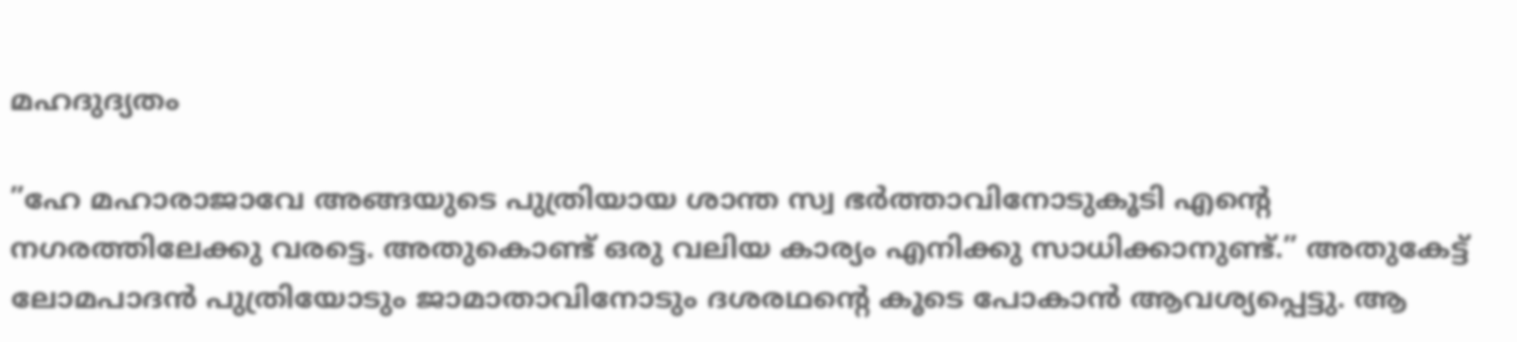മഹദുദ്യതം

”ഹേ മഹാരാജാവേ അങ്ങയുടെ പുത്രിയായ ശാന്ത സ്വ ഭര്‍ത്താവിനോടുകൂടി എന്റെ നഗരത്തിലേക്കു വരട്ടെ. അതുകൊണ്ട് ഒരു വലിയ കാര്യം എനിക്കു സാധിക്കാനുണ്ട്.” അതുകേട്ട് ലോമപാദന്‍ പുത്രിയോടും ജാമാതാവിനോടും ദശരഥന്റെ കൂടെ പോകാന്‍ ആവശ്യപ്പെട്ടു. ആ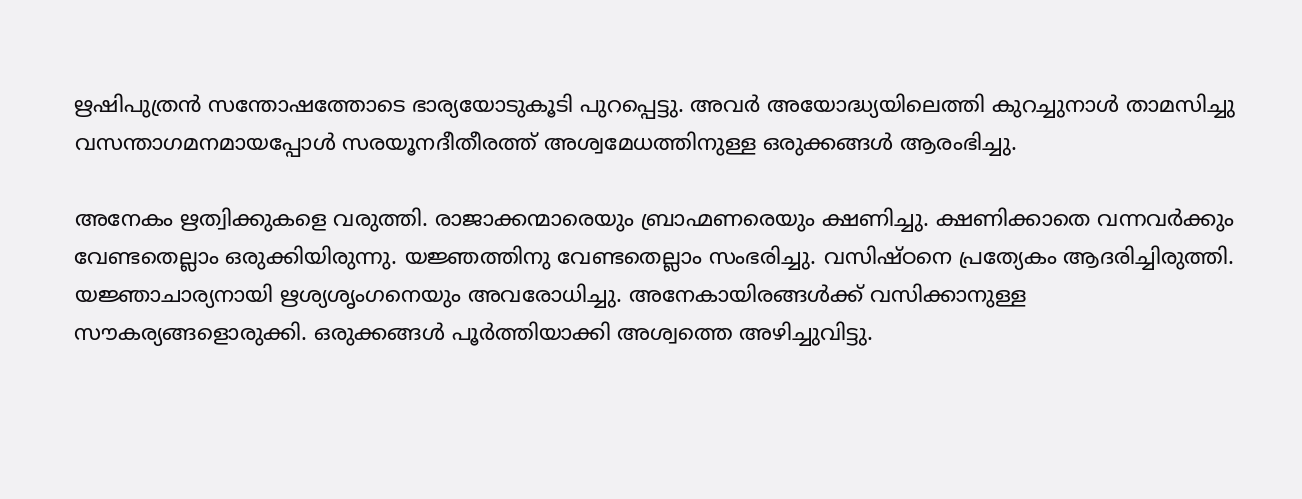ഋഷിപുത്രന്‍ സന്തോഷത്തോടെ ഭാര്യയോടുകൂടി പുറപ്പെട്ടു. അവര്‍ അയോദ്ധ്യയിലെത്തി കുറച്ചുനാള്‍ താമസിച്ചു വസന്താഗമനമായപ്പോള്‍ സരയൂനദീതീരത്ത് അശ്വമേധത്തിനുള്ള ഒരുക്കങ്ങള്‍ ആരംഭിച്ചു.

അനേകം ഋത്വിക്കുകളെ വരുത്തി. രാജാക്കന്മാരെയും ബ്രാഹ്മണരെയും ക്ഷണിച്ചു. ക്ഷണിക്കാതെ വന്നവര്‍ക്കും വേണ്ടതെല്ലാം ഒരുക്കിയിരുന്നു. യജ്ഞത്തിനു വേണ്ടതെല്ലാം സംഭരിച്ചു. വസിഷ്ഠനെ പ്രത്യേകം ആദരിച്ചിരുത്തി. യജ്ഞാചാര്യനായി ഋശ്യശൃംഗനെയും അവരോധിച്ചു. അനേകായിരങ്ങള്‍ക്ക് വസിക്കാനുള്ള സൗകര്യങ്ങളൊരുക്കി. ഒരുക്കങ്ങള്‍ പൂര്‍ത്തിയാക്കി അശ്വത്തെ അഴിച്ചുവിട്ടു.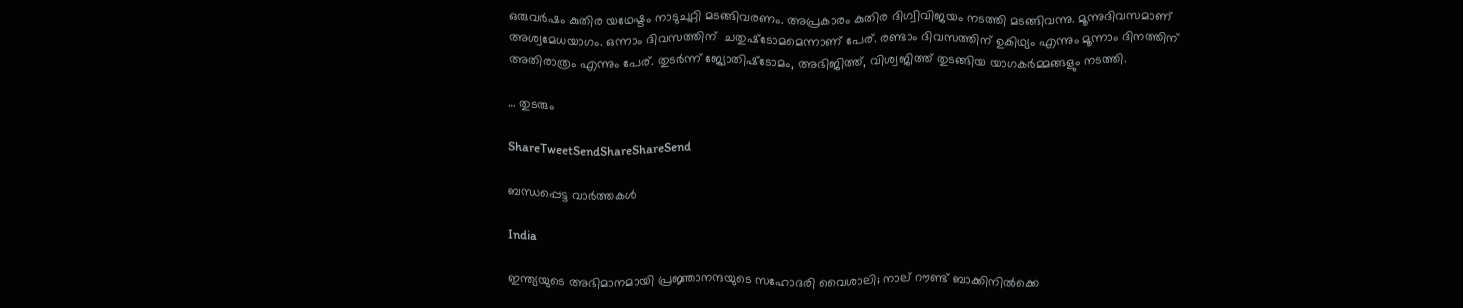ഒരുവര്‍ഷം കുതിര യഥേഷ്ടം നാടുചുറ്റി മടങ്ങിവരണം. അപ്രകാരം കുതിര ദിഗ്വിവിജയം നടത്തി മടങ്ങിവന്നു. മൂന്നുദിവസമാണ് അശ്വമേധയാഗം. ഒന്നാം ദിവസത്തിന്  ചതുഷ്‌ടോമമെന്നാണ് പേര്. രണ്ടാം ദിവസത്തിന് ഉകിഥ്യം എന്നും മൂന്നാം ദിനത്തിന് അതിരാത്രം എന്നും പേര്. തുടര്‍ന്ന് ജ്യോതിഷ്‌ടോമം, അഭിജിത്ത്, വിശ്വജിത്ത് തുടങ്ങിയ യാഗകര്‍മ്മങ്ങളും നടത്തി.

… തുടരും

ShareTweetSendShareShareSend

ബന്ധപ്പെട്ട വാര്‍ത്തകള്‍

India

ഇന്ത്യയുടെ അഭിമാനമായി പ്രജ്ഞാനന്ദയുടെ സഹോദരി വൈശാലി; നാല് റൗണ്ട് ബാക്കിനില്‍ക്കെ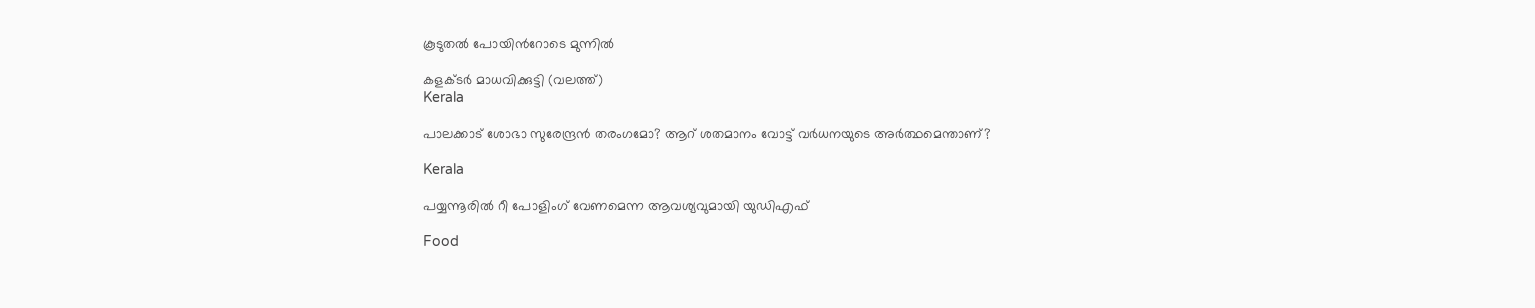കൂടുതല്‍ പോയിന്‍റോടെ മുന്നില്‍

കളക്ടര്‍ മാധവിക്കുട്ടി (വലത്ത്)
Kerala

പാലക്കാട് ശോഭാ സുരേന്ദ്രന്‍ തരംഗമോ? ആറ് ശതമാനം വോട്ട് വര്‍ധനയുടെ അര്‍ത്ഥമെന്താണ്?

Kerala

പയ്യന്നൂരില്‍ റീ പോളിംഗ് വേണമെന്ന ആവശ്യവുമായി യുഡിഎഫ്

Food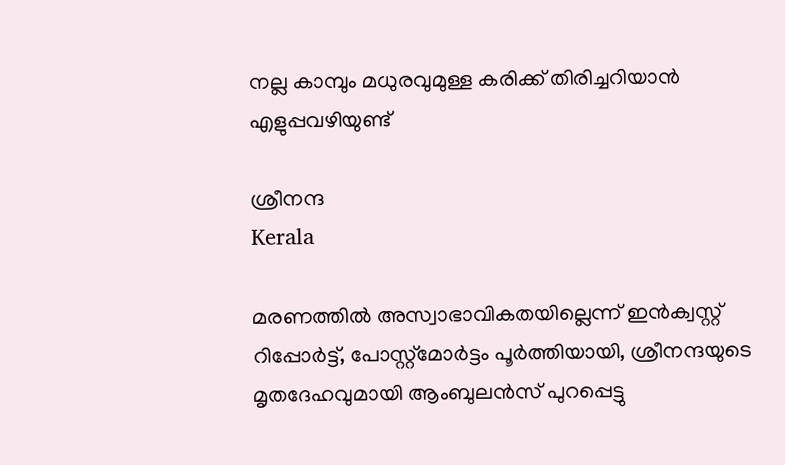നല്ല കാമ്പും മധുരവുമുള്ള കരിക്ക് തിരിച്ചറിയാൻ എളുപ്പവഴിയുണ്ട്

ശ്രീനന്ദ
Kerala

മരണത്തില്‍ അസ്വാഭാവികതയില്ലെന്ന് ഇന്‍ക്വസ്റ്റ് റിപ്പോര്‍ട്ട്, പോസ്റ്റ്‌മോര്‍ട്ടം പൂര്‍ത്തിയായി, ശ്രീനന്ദയുടെ മൃതദേഹവുമായി ആംബുലന്‍സ് പുറപ്പെട്ടു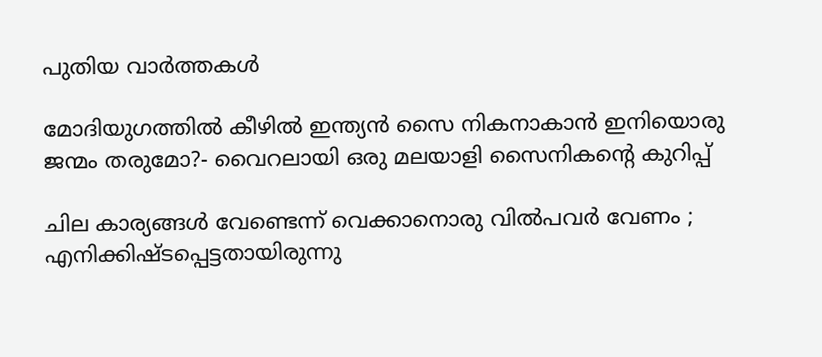പുതിയ വാര്‍ത്തകള്‍

മോദിയുഗത്തിൽ കീഴിൽ ഇന്ത്യൻ സൈ നികനാകാൻ ഇനിയൊരു ജന്മം തരുമോ?- വൈറലായി ഒരു മലയാളി സൈനികന്റെ കുറിപ്പ്

ചില കാര്യങ്ങള്‍ വേണ്ടെന്ന് വെക്കാനൊരു വില്‍പവര്‍ വേണം ; എനിക്കിഷ്ടപ്പെട്ടതായിരുന്നു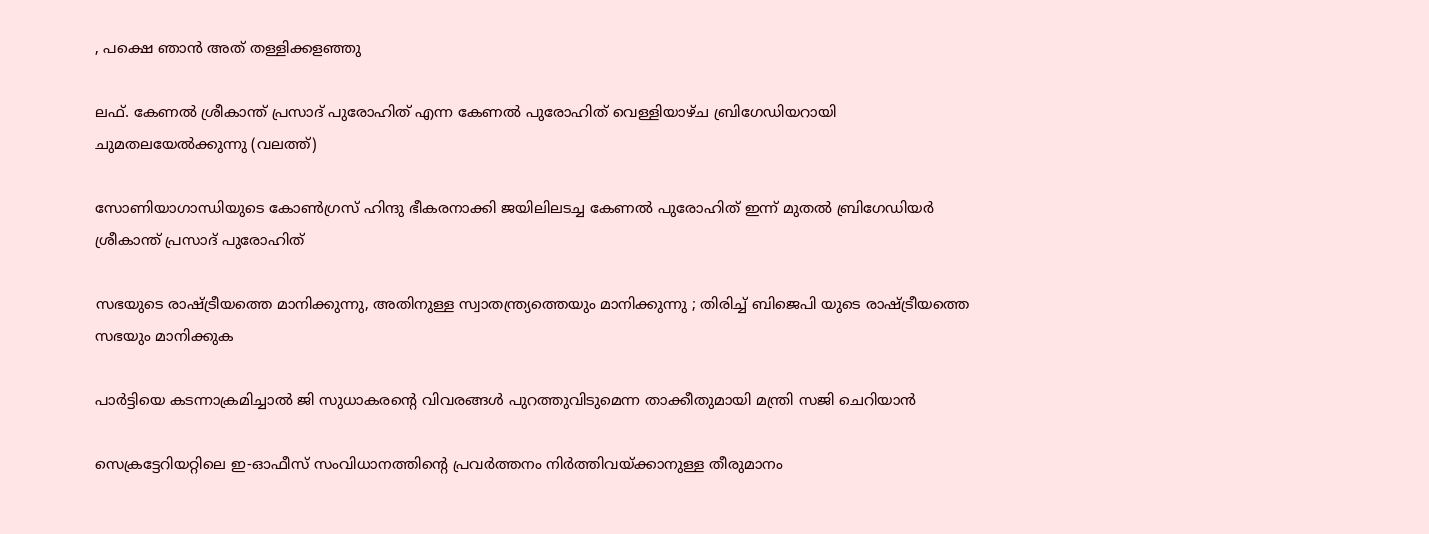, പക്ഷെ ഞാൻ അത് തള്ളിക്കളഞ്ഞു

ലഫ്. കേണല്‍ ശ്രീകാന്ത് പ്രസാദ് പുരോഹിത് എന്ന കേണല്‍ പുരോഹിത് വെള്ളിയാഴ്ച ബ്രിഗേഡിയറായി ചുമതലയേല്‍ക്കുന്നു (വലത്ത്)

സോണിയാഗാന്ധിയുടെ കോണ്‍ഗ്രസ് ഹിന്ദു ഭീകരനാക്കി ജയിലിലടച്ച കേണൽ പുരോഹിത് ഇന്ന് മുതൽ ബ്രിഗേഡിയർ ശ്രീകാന്ത് പ്രസാദ് പുരോഹിത്

സഭയുടെ രാഷ്‌ട്രീയത്തെ മാനിക്കുന്നു, അതിനുള്ള സ്വാതന്ത്ര്യത്തെയും മാനിക്കുന്നു ; തിരിച്ച് ബിജെപി യുടെ രാഷ്‌ട്രീയത്തെ സഭയും മാനിക്കുക

പാര്‍ട്ടിയെ കടന്നാക്രമിച്ചാല്‍ ജി സുധാകരന്റെ വിവരങ്ങള്‍ പുറത്തുവിടുമെന്ന താക്കീതുമായി മന്ത്രി സജി ചെറിയാന്‍

സെക്രട്ടേറിയറ്റിലെ ഇ-ഓഫീസ് സംവിധാനത്തിന്റെ പ്രവര്‍ത്തനം നിര്‍ത്തിവയ്‌ക്കാനുള്ള തീരുമാനം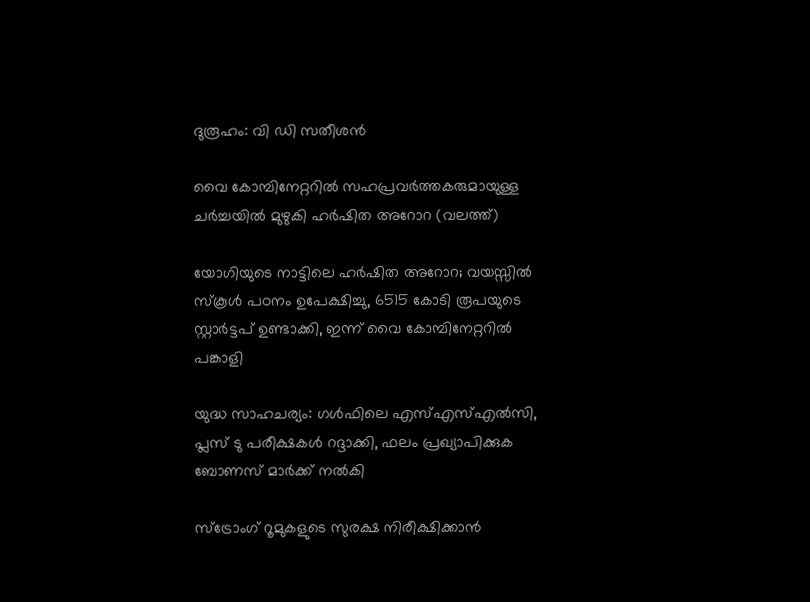ദുരൂഹം: വി ഡി സതീശന്‍

വൈ കോമ്പിനേറ്ററില്‍ സഹപ്രവര്‍ത്തകരുമായുള്ള ചര്‍ച്ചയില്‍ മുഴുകി ഹര്‍ഷിത അറോറ (വലത്ത്)

യോഗിയുടെ നാട്ടിലെ ഹര്‍ഷിത അറോറ; വയസ്സില്‍ സ്കൂള്‍ പഠനം ഉപേക്ഷിച്ചു, 6515 കോടി രൂപയുടെ സ്റ്റാര്‍ട്ടപ് ഉണ്ടാക്കി, ഇന്ന് വൈ കോമ്പിനേറ്ററില്‍ പങ്കാളി

യുദ്ധ സാഹചര്യം: ഗള്‍ഫിലെ എസ്എസ്എല്‍സി, പ്ലസ് ടു പരീക്ഷകള്‍ റദ്ദാക്കി, ഫലം പ്രഖ്യാപിക്കുക ബോണസ് മാര്‍ക്ക് നല്‍കി

സ്ട്രോംഗ് റൂമുകളുടെ സുരക്ഷ നിരീക്ഷിക്കാന്‍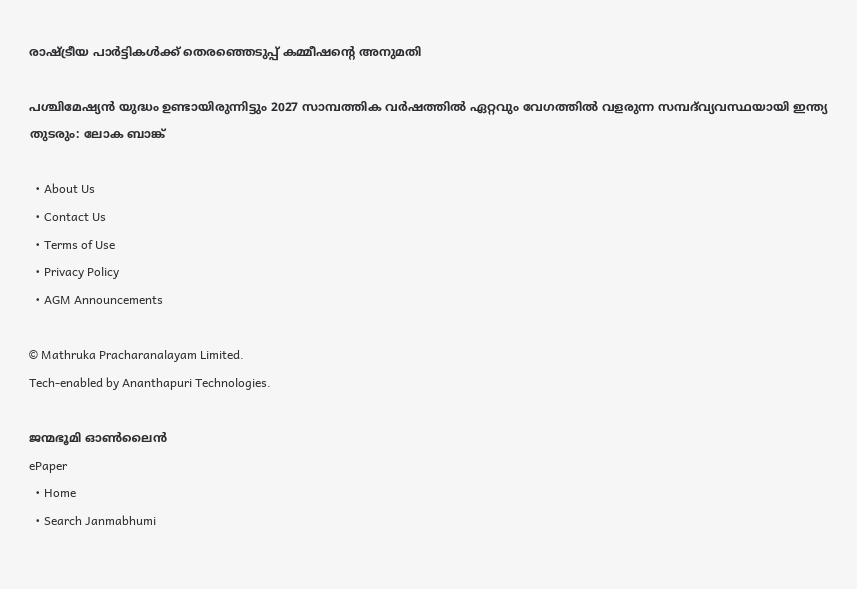രാഷ്‌ട്രീയ പാര്‍ട്ടികള്‍ക്ക് തെരഞ്ഞെടുപ്പ് കമ്മീഷന്റെ അനുമതി

പശ്ചിമേഷ്യൻ യുദ്ധം ഉണ്ടായിരുന്നിട്ടും 2027 സാമ്പത്തിക വർഷത്തിൽ ഏറ്റവും വേഗത്തിൽ വളരുന്ന സമ്പദ്‌വ്യവസ്ഥയായി ഇന്ത്യ തുടരും: ലോക ബാങ്ക്

  • About Us
  • Contact Us
  • Terms of Use
  • Privacy Policy
  • AGM Announcements

© Mathruka Pracharanalayam Limited.
Tech-enabled by Ananthapuri Technologies.

ജന്മഭൂമി ഓണ്‍ലൈന്‍
ePaper
  • Home
  • Search Janmabhumi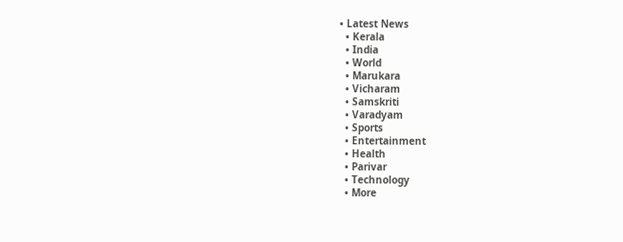• Latest News
  • Kerala
  • India
  • World
  • Marukara
  • Vicharam
  • Samskriti
  • Varadyam
  • Sports
  • Entertainment
  • Health
  • Parivar
  • Technology
  • More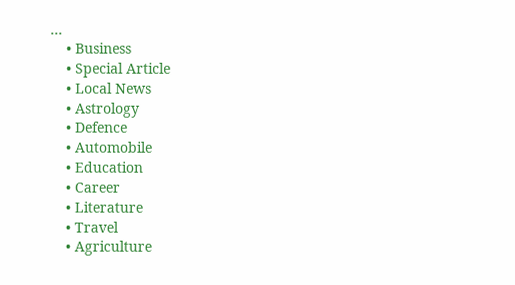…
    • Business
    • Special Article
    • Local News
    • Astrology
    • Defence
    • Automobile
    • Education
    • Career
    • Literature
    • Travel
    • Agriculture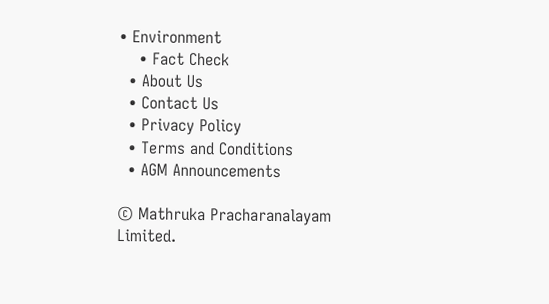• Environment
    • Fact Check
  • About Us
  • Contact Us
  • Privacy Policy
  • Terms and Conditions
  • AGM Announcements

© Mathruka Pracharanalayam Limited.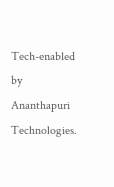Tech-enabled by Ananthapuri Technologies.